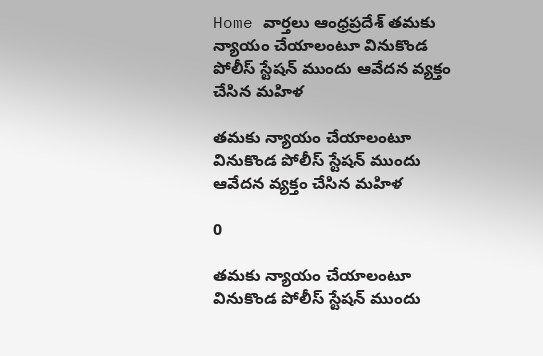Home వార్తలు ఆంధ్రప్రదేశ్‌ తమకు న్యాయం చేయాలంటూ వినుకొండ పోలీస్ స్టేషన్ ముందు ఆవేదన వ్యక్తం చేసిన మహిళ

తమకు న్యాయం చేయాలంటూ వినుకొండ పోలీస్ స్టేషన్ ముందు ఆవేదన వ్యక్తం చేసిన మహిళ

0

తమకు న్యాయం చేయాలంటూ వినుకొండ పోలీస్ స్టేషన్ ముందు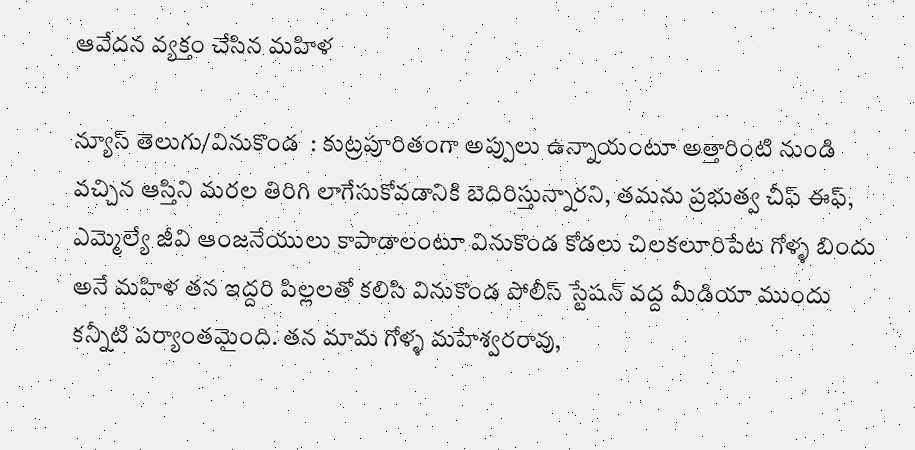ఆవేదన వ్యక్తం చేసిన మహిళ

న్యూస్ తెలుగు/వినుకొండ  : కుట్రపూరితంగా అప్పులు ఉన్నాయంటూ అత్తారింటి నుండి వచ్చిన ఆస్తిని మరల తిరిగి లాగేసుకోవడానికి బెదిరిస్తున్నారని, తమను ప్రభుత్వ చీఫ్ ఈఫ్, ఎమ్మెల్యే జీవి ఆంజనేయులు కాపాడాలంటూ వినుకొండ కోడలు చిలకలూరిపేట గోళ్ళ బిందు అనే మహిళ తన ఇద్దరి పిల్లలతో కలిసి వినుకొండ పోలీస్ స్టేషన్ వద్ద మీడియా ముందు కన్నీటి పర్యాంతమైంది. తన మామ గోళ్ళ మహేశ్వరరావు,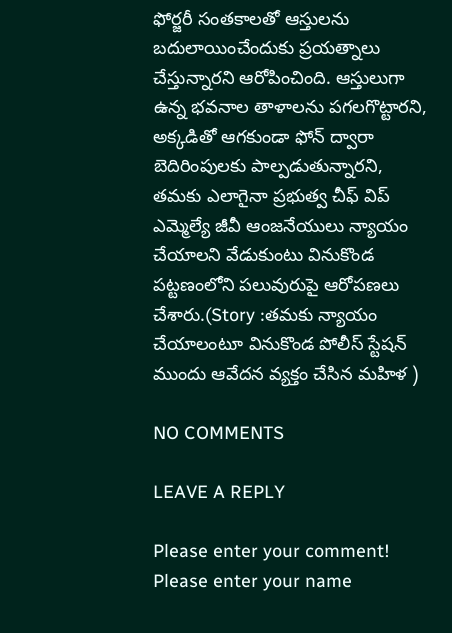ఫోర్జరీ సంతకాలతో ఆస్తులను బదులాయించేందుకు ప్రయత్నాలు చేస్తున్నారని ఆరోపించింది. ఆస్తులుగా ఉన్న భవనాల తాళాలను పగలగొట్టారని, అక్కడితో ఆగకుండా ఫోన్ ద్వారా బెదిరింపులకు పాల్పడుతున్నారని, తమకు ఎలాగైనా ప్రభుత్వ చీఫ్ విప్ ఎమ్మెల్యే జీవీ ఆంజనేయులు న్యాయం చేయాలని వేడుకుంటు వినుకొండ పట్టణంలోని పలువురుపై ఆరోపణలు చేశారు.(Story :తమకు న్యాయం చేయాలంటూ వినుకొండ పోలీస్ స్టేషన్ ముందు ఆవేదన వ్యక్తం చేసిన మహిళ )

NO COMMENTS

LEAVE A REPLY

Please enter your comment!
Please enter your name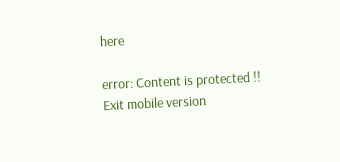here

error: Content is protected !!
Exit mobile version